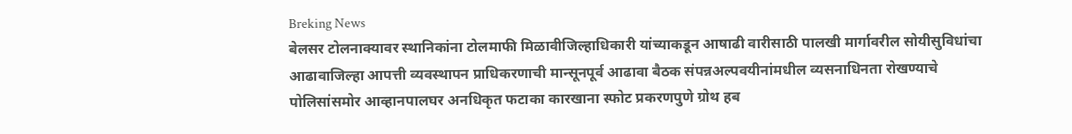Breking News
बेलसर टोलनाक्यावर स्थानिकांना टोलमाफी मिळावीजिल्हाधिकारी यांच्याकडून आषाढी वारीसाठी पालखी मार्गावरील सोयीसुविधांचा आढावाजिल्हा आपत्ती व्यवस्थापन प्राधिकरणाची मान्सूनपूर्व आढावा बैठक संपन्नअल्पवयीनांमधील व्यसनाधिनता रोखण्याचे पोलिसांसमोर आव्हानपालघर अनधिकृत फटाका कारखाना स्फोट प्रकरणपुणे ग्रोथ हब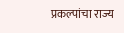प्रकल्पांचा राज्य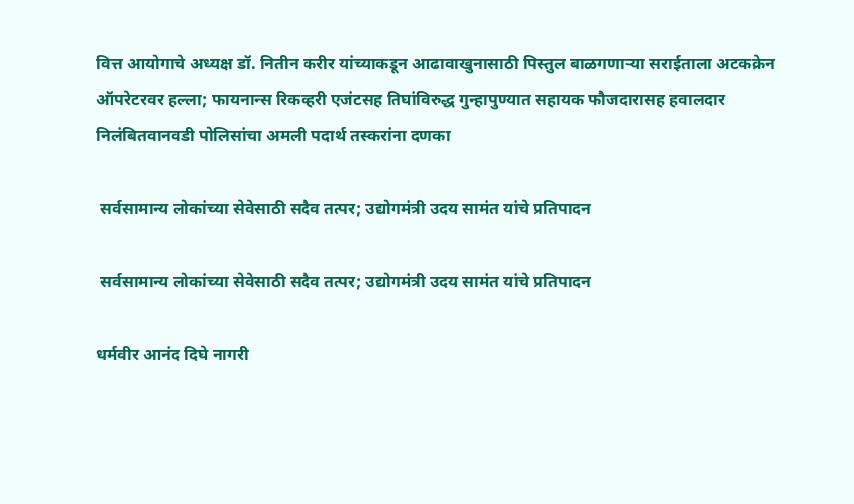वित्त आयोगाचे अध्यक्ष डॉ. नितीन करीर यांच्याकडून आढावाखुनासाठी पिस्तुल बाळगणाऱ्या सराईताला अटकक्रेन ऑपरेटरवर हल्ला; फायनान्स रिकव्हरी एजंटसह तिघांविरुद्ध गुन्हापुण्यात सहायक फौजदारासह हवालदार निलंबितवानवडी पोलिसांचा अमली पदार्थ तस्करांना दणका

 सर्वसामान्य लोकांच्या सेवेसाठी सदैव तत्पर; उद्योगमंत्री उदय सामंत यांचे प्रतिपादन

 सर्वसामान्य लोकांच्या सेवेसाठी सदैव तत्पर; उद्योगमंत्री उदय सामंत यांचे प्रतिपादन

धर्मवीर आनंद दिघे नागरी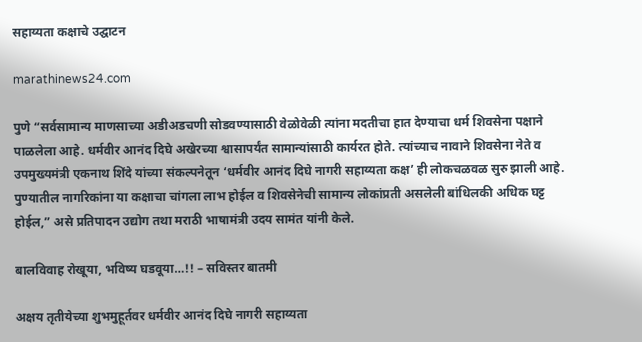सहाय्यता कक्षाचे उद्घाटन

marathinews24.com

पुणे “सर्वसामान्य माणसाच्या अडीअडचणी सोडवण्यासाठी वेळोवेळी त्यांना मदतीचा हात देण्याचा धर्म शिवसेना पक्षाने पाळलेला आहे. धर्मवीर आनंद दिघे अखेरच्या श्वासापर्यंत सामान्यांसाठी कार्यरत होते. त्यांच्याच नावाने शिवसेना नेते व उपमुख्यमंत्री एकनाथ शिंदे यांच्या संकल्पनेतून ‘धर्मवीर आनंद दिघे नागरी सहाय्यता कक्ष’ ही लोकचळवळ सुरु झाली आहे. पुण्यातील नागरिकांना या कक्षाचा चांगला लाभ होईल व शिवसेनेची सामान्य लोकांप्रती असलेली बांधिलकी अधिक घट्ट होईल,” असे प्रतिपादन उद्योग तथा मराठी भाषामंत्री उदय सामंत यांनी केले.

बालविवाह रोखूया, भविष्य घडवूया…!! – सविस्तर बातमी

अक्षय तृतीयेच्या शुभमुहूर्तवर धर्मवीर आनंद दिघे नागरी सहाय्यता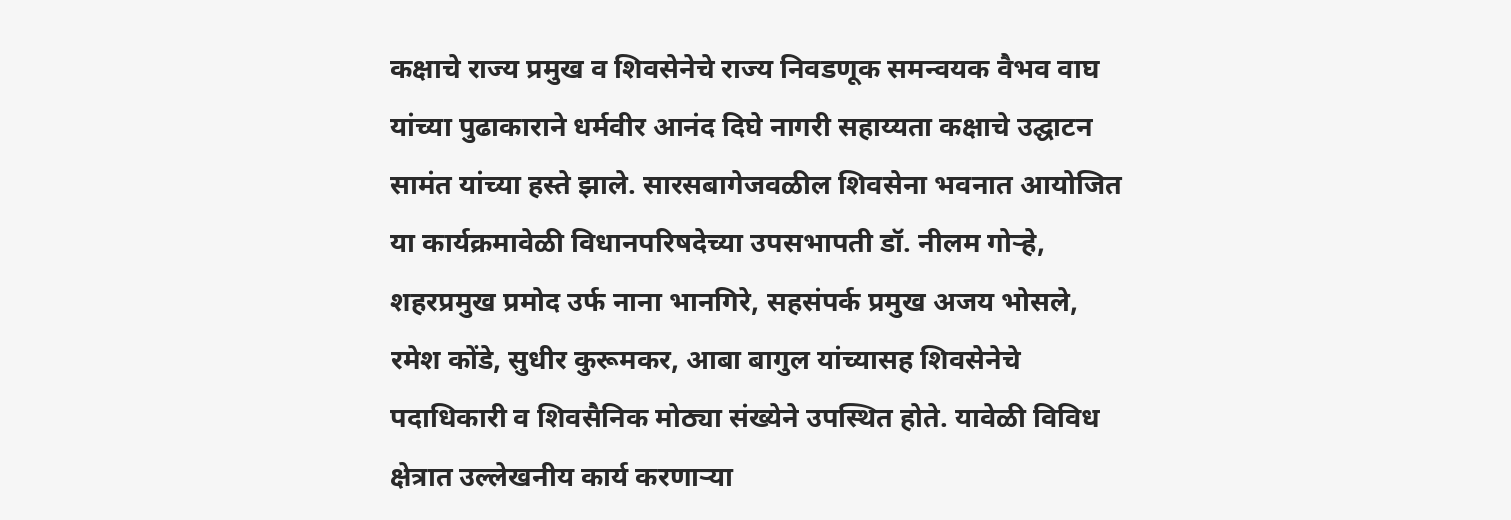कक्षाचे राज्य प्रमुख व शिवसेनेचे राज्य निवडणूक समन्वयक वैभव वाघ यांच्या पुढाकाराने धर्मवीर आनंद दिघे नागरी सहाय्यता कक्षाचे उद्घाटन सामंत यांच्या हस्ते झाले. सारसबागेजवळील शिवसेना भवनात आयोजित या कार्यक्रमावेळी विधानपरिषदेच्या उपसभापती डॉ. नीलम गोऱ्हे, शहरप्रमुख प्रमोद उर्फ नाना भानगिरे, सहसंपर्क प्रमुख अजय भोसले, रमेश कोंडे, सुधीर कुरूमकर, आबा बागुल यांच्यासह शिवसेनेचे पदाधिकारी व शिवसैनिक मोठ्या संख्येने उपस्थित होते. यावेळी विविध क्षेत्रात उल्लेखनीय कार्य करणाऱ्या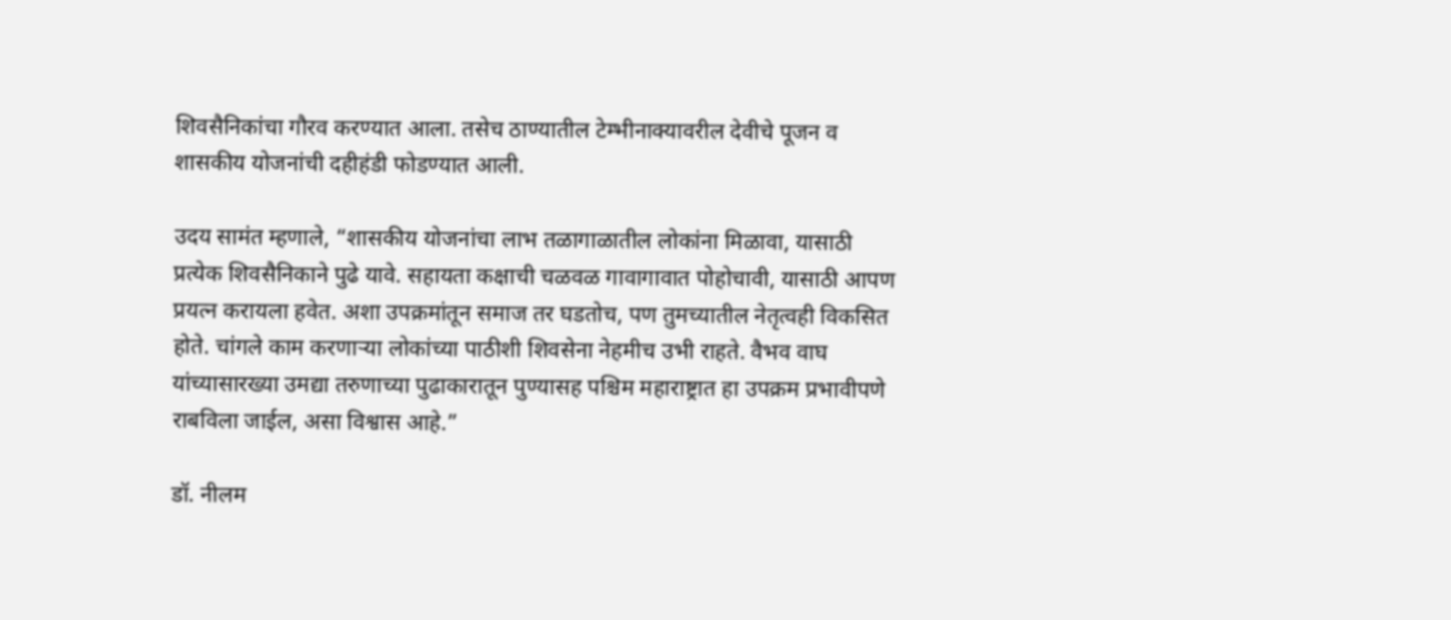शिवसैनिकांचा गौरव करण्यात आला. तसेच ठाण्यातील टेम्भीनाक्यावरील देवीचे पूजन व शासकीय योजनांची दहीहंडी फोडण्यात आली.

उदय सामंत म्हणाले, “शासकीय योजनांचा लाभ तळागाळातील लोकांना मिळावा, यासाठी प्रत्येक शिवसैनिकाने पुढे यावे. सहायता कक्षाची चळवळ गावागावात पोहोचावी, यासाठी आपण प्रयत्न करायला हवेत. अशा उपक्रमांतून समाज तर घडतोच, पण तुमच्यातील नेतृत्वही विकसित होते. चांगले काम करणाऱ्या लोकांच्या पाठीशी शिवसेना नेहमीच उभी राहते. वैभव वाघ यांच्यासारख्या उमद्या तरुणाच्या पुढाकारातून पुण्यासह पश्चिम महाराष्ट्रात हा उपक्रम प्रभावीपणे राबविला जाईल, असा विश्वास आहे.”

डॉ. नीलम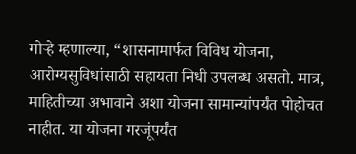गोऱ्हे म्हणाल्या, “शासनामार्फत विविध योजना, आरोग्यसुविधांसाठी सहायता निधी उपलब्ध असतो. मात्र, माहितीच्या अभावाने अशा योजना सामान्यांपर्यंत पोहोचत नाहीत. या योजना गरजूंपर्यंत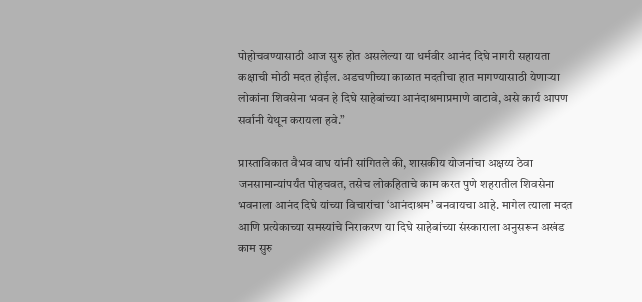पोहोचवण्यासाठी आज सुरु होत असलेल्या या धर्मवीर आनंद दिघे नागरी सहायता कक्षाची मोठी मदत होईल. अडचणीच्या काळात मदतीचा हात मागण्यासाठी येणाऱ्या लोकांना शिवसेना भवन हे दिघे साहेबांच्या आनंदाश्रमाप्रमाणे वाटावे, असे कार्य आपण सर्वानी येथून करायला हवे.”

प्रास्ताविकात वैभव वाघ यांनी सांगितले की, शासकीय योजनांचा अक्षय्य ठेवा जनसामान्यांपर्यंत पोहचवत, तसेच लोकहिताचे काम करत पुणे शहरातील शिवसेना भवनाला आनंद दिघे यांच्या विचारांचा ‘आनंदाश्रम’ बनवायचा आहे. मागेल त्याला मदत आणि प्रत्येकाच्या समस्यांचे निराकरण या दिघे साहेबांच्या संस्काराला अनुसरून अखंड काम सुरु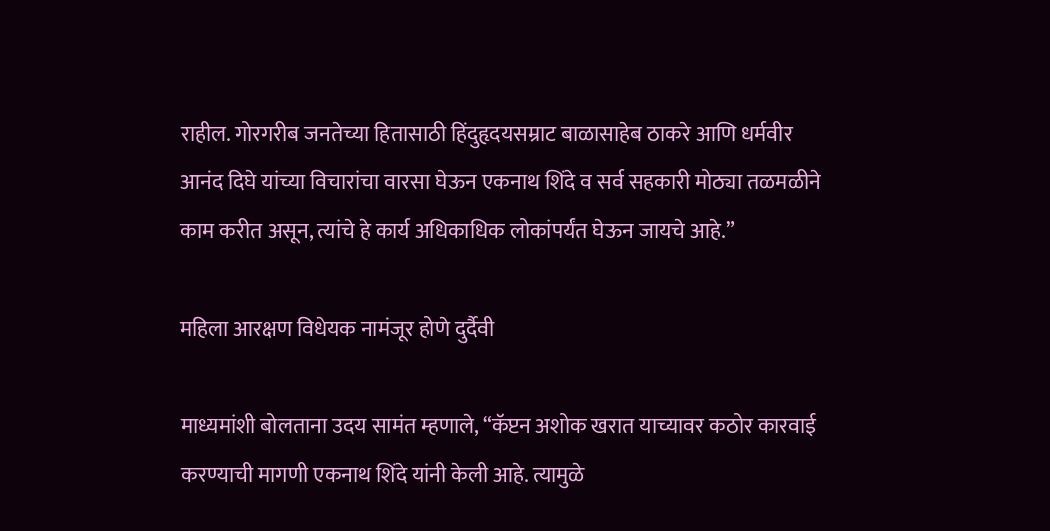राहील. गोरगरीब जनतेच्या हितासाठी हिंदुहृदयसम्राट बाळासाहेब ठाकरे आणि धर्मवीर आनंद दिघे यांच्या विचारांचा वारसा घेऊन एकनाथ शिंदे व सर्व सहकारी मोठ्या तळमळीने काम करीत असून, त्यांचे हे कार्य अधिकाधिक लोकांपर्यंत घेऊन जायचे आहे.”

महिला आरक्षण विधेयक नामंजूर होणे दुर्दैवी

माध्यमांशी बोलताना उदय सामंत म्हणाले, “कॅप्टन अशोक खरात याच्यावर कठोर कारवाई करण्याची मागणी एकनाथ शिंदे यांनी केली आहे. त्यामुळे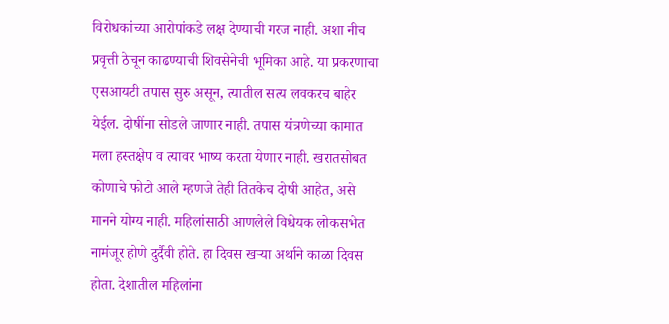विरोधकांच्या आरोपांकडे लक्ष देण्याची गरज नाही. अशा नीच प्रवृत्ती ठेचून काढण्याची शिवसेनेची भूमिका आहे. या प्रकरणाचा एसआयटी तपास सुरु असून, त्यातील सत्य लवकरच बाहेर येईल. दोषींना सोडले जाणार नाही. तपास यंत्रणेच्या कामात मला हस्तक्षेप व त्यावर भाष्य करता येणार नाही. खरातसोबत कोणाचे फोटो आले म्हणजे तेही तितकेच दोषी आहेत, असे मानने योग्य नाही. महिलांसाठी आणलेले विधेयक लोकसभेत नामंजूर होणे दुर्दैवी होते. हा दिवस खऱ्या अर्थाने काळा दिवस होता. देशातील महिलांना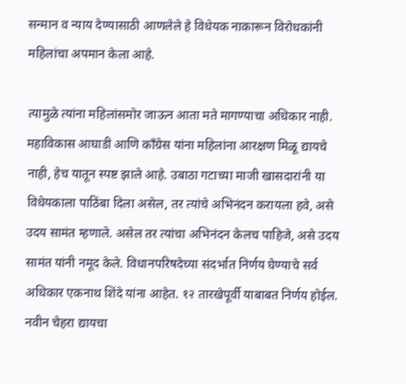सन्मान व न्याय देण्यासाठी आणलेले हे विधेयक नाकारून विरोधकांनी महिलांचा अपमान केला आहे.

त्यामुळे त्यांना महिलांसमोर जाऊन आता मते मागण्याचा अधिकार नाही. महाविकास आघाडी आणि काँग्रेस यांना महिलांना आरक्षण मिळू द्यायचे नाही, हेच यातून स्पष्ट झाले आहे. उबाठा गटाच्या माजी खासदारांनी या विधेयकाला पाठिंबा दिला असेल, तर त्यांचे अभिनंदन करायला हवे, असे उदय सामंत म्हणाले. असेल तर त्यांचा अभिनंदन केलच पाहिजे, असे उदय सामंत यांनी नमूद केले. विधानपरिषदेच्या संदर्भात निर्णय घेण्याचे सर्व अधिकार एकनाथ शिंदे यांना आहेत. १२ तारखेपूर्वी याबाबत निर्णय होईल. नवीन चेहरा द्यायचा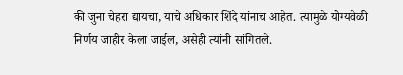की जुना चेहरा द्यायचा, याचे अधिकार शिंदे यांनाच आहेत. त्यामुळे योग्यवेळी निर्णय जाहीर केला जाईल, असेही त्यांनी सांगितले.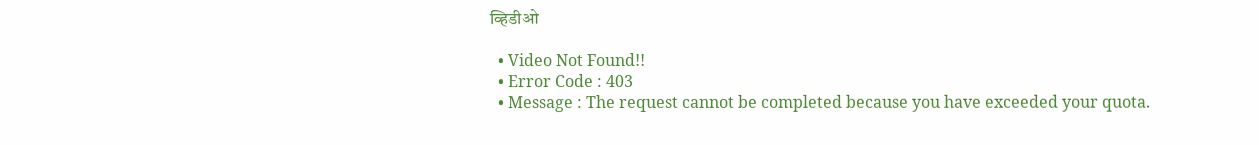व्हिडीओ

  • Video Not Found!!
  • Error Code : 403
  • Message : The request cannot be completed because you have exceeded your quota.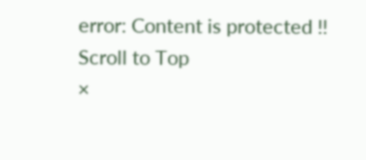error: Content is protected !!
Scroll to Top
×